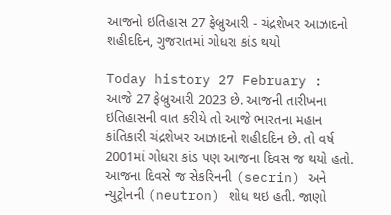આજનો ઇતિહાસ 27 ફેબ્રુઆરી - ચંદ્રશેખર આઝાદનો શહીદદિન, ગુજરાતમાં ગોધરા કાંડ થયો

Today history 27 February : આજે 27 ફેબ્રુઆરી 2023 છે. આજની તારીખના ઇતિહાસની વાત કરીયે તો આજે ભારતના મહાન કાંતિકારી ચંદ્રશેખર આઝાદનો શહીદદિન છે. તો વર્ષ 2001માં ગોધરા કાંડ પણ આજના દિવસ જ થયો હતો. આજના દિવસે જ સેકરિનની (secrin) અને ન્યુટ્રોનની (neutron) શોધ થઇ હતી. જાણો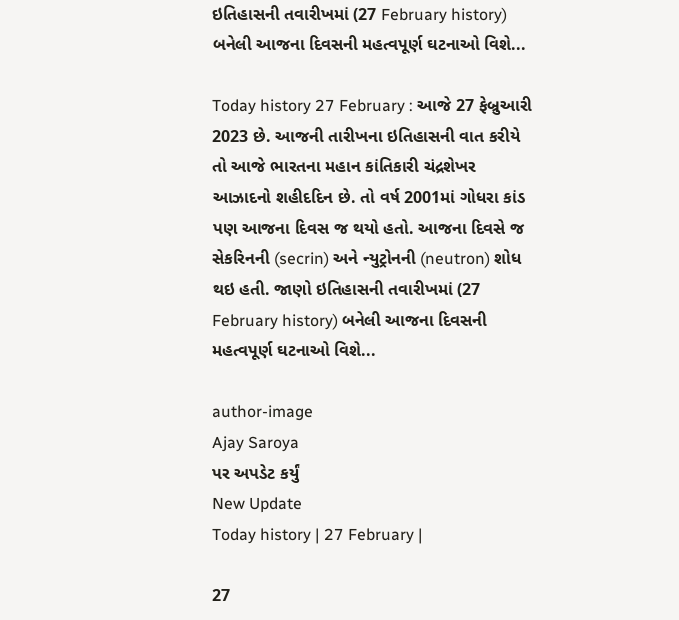ઇતિહાસની તવારીખમાં (27 February history) બનેલી આજના દિવસની મહત્વપૂર્ણ ઘટનાઓ વિશે...

Today history 27 February : આજે 27 ફેબ્રુઆરી 2023 છે. આજની તારીખના ઇતિહાસની વાત કરીયે તો આજે ભારતના મહાન કાંતિકારી ચંદ્રશેખર આઝાદનો શહીદદિન છે. તો વર્ષ 2001માં ગોધરા કાંડ પણ આજના દિવસ જ થયો હતો. આજના દિવસે જ સેકરિનની (secrin) અને ન્યુટ્રોનની (neutron) શોધ થઇ હતી. જાણો ઇતિહાસની તવારીખમાં (27 February history) બનેલી આજના દિવસની મહત્વપૂર્ણ ઘટનાઓ વિશે...

author-image
Ajay Saroya
પર અપડેટ કર્યું
New Update
Today history | 27 February |

27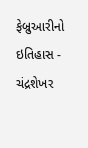ફેબ્રુઆરીનો ઇતિહાસ - ચંદ્રશેખર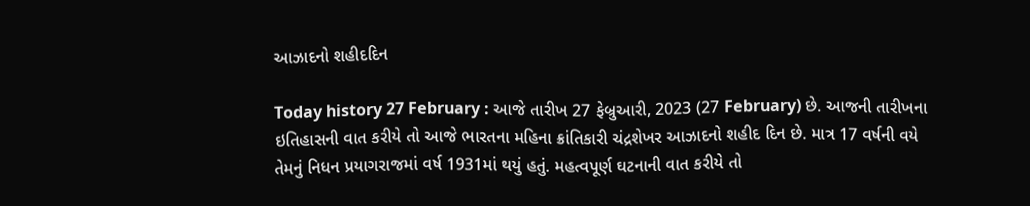આઝાદનો શહીદદિન

Today history 27 February : આજે તારીખ 27 ફેબ્રુઆરી, 2023 (27 February) છે. આજની તારીખના ઇતિહાસની વાત કરીયે તો આજે ભારતના મહિના ક્રાંતિકારી ચંદ્રશેખર આઝાદનો શહીદ દિન છે. માત્ર 17 વર્ષની વયે તેમનું નિધન પ્રયાગરાજમાં વર્ષ 1931માં થયું હતું. મહત્વપૂર્ણ ઘટનાની વાત કરીયે તો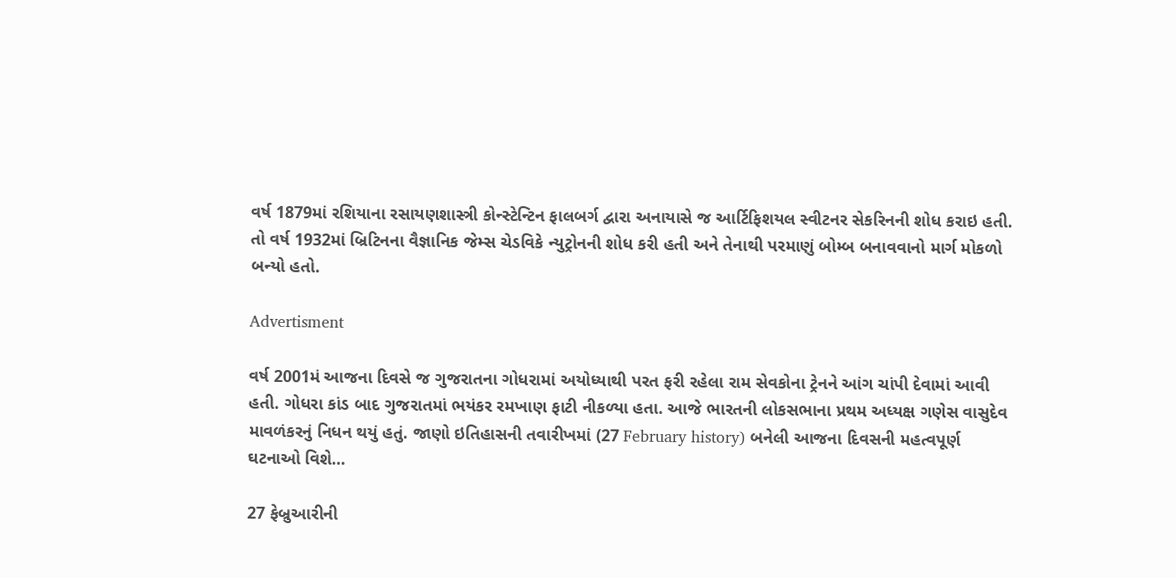વર્ષ 1879માં રશિયાના રસાયણશાસ્ત્રી કોન્સ્ટેન્ટિન ફાલબર્ગ દ્વારા અનાયાસે જ આર્ટિફિશયલ સ્વીટનર સેકરિનની શોધ કરાઇ હતી. તો વર્ષ 1932માં બ્રિટિનના વૈજ્ઞાનિક જેમ્સ ચેડવિકે ન્યુટ્રોનની શોધ કરી હતી અને તેનાથી પરમાણું બોમ્બ બનાવવાનો માર્ગ મોકળો બન્યો હતો.

Advertisment

વર્ષ 2001મં આજના દિવસે જ ગુજરાતના ગોધરામાં અયોધ્યાથી પરત ફરી રહેલા રામ સેવકોના ટ્રેનને આંગ ચાંપી દેવામાં આવી હતી. ગોધરા કાંડ બાદ ગુજરાતમાં ભયંકર રમખાણ ફાટી નીકળ્યા હતા. આજે ભારતની લોકસભાના પ્રથમ અધ્યક્ષ ગણેસ વાસુદેવ માવળંકરનું નિધન થયું હતું. જાણો ઇતિહાસની તવારીખમાં (27 February history) બનેલી આજના દિવસની મહત્વપૂર્ણ ઘટનાઓ વિશે…

27 ફેબ્રુઆરીની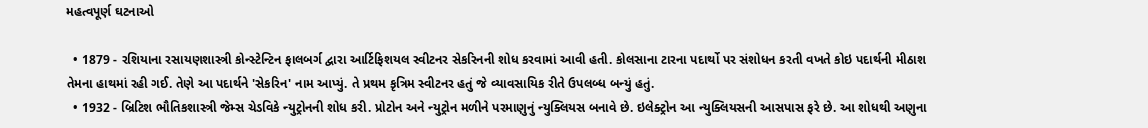મહત્વપૂર્ણ ઘટનાઓ

  • 1879 - રશિયાના રસાયણશાસ્ત્રી કોન્સ્ટેન્ટિન ફાલબર્ગ દ્વારા આર્ટિફિશયલ સ્વીટનર સેકરિનની શોધ કરવામાં આવી હતી. કોલસાના ટારના પદાર્થો પર સંશોધન કરતી વખતે કોઇ પદાર્થની મીઠાશ તેમના હાથમાં રહી ગઈ. તેણે આ પદાર્થને 'સેકરિન' નામ આપ્યું. તે પ્રથમ કૃત્રિમ સ્વીટનર હતું જે વ્યાવસાયિક રીતે ઉપલબ્ધ બન્યું હતું.
  • 1932 - બ્રિટિશ ભૌતિકશાસ્ત્રી જેમ્સ ચેડવિકે ન્યુટ્રોનની શોધ કરી. પ્રોટોન અને ન્યુટ્રોન મળીને પરમાણુનું ન્યુક્લિયસ બનાવે છે. ઇલેક્ટ્રોન આ ન્યુક્લિયસની આસપાસ ફરે છે. આ શોધથી અણુના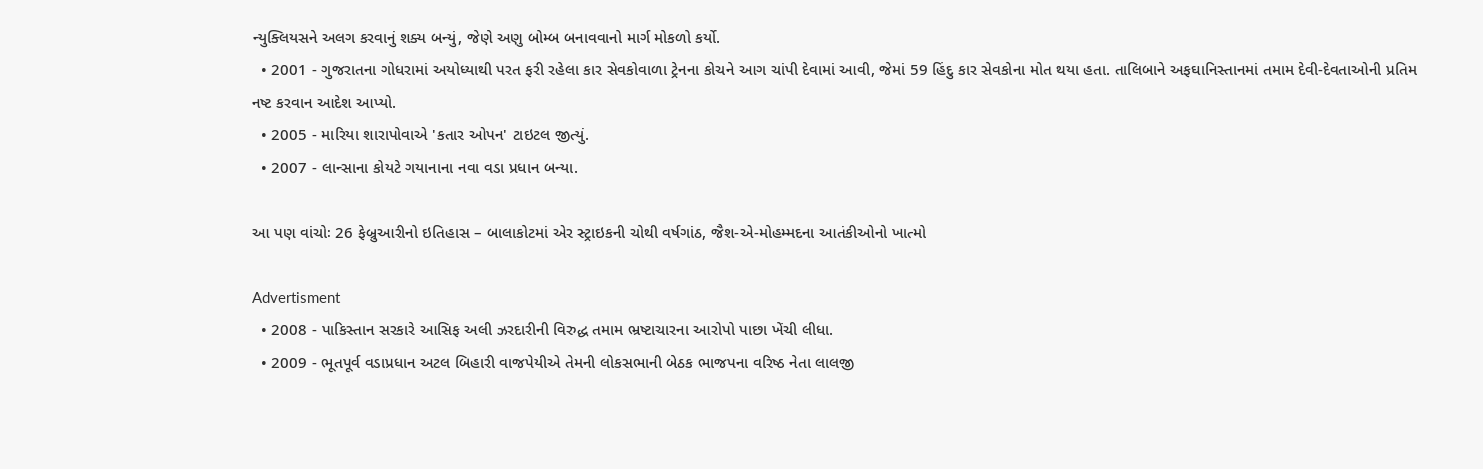ન્યુક્લિયસને અલગ કરવાનું શક્ય બન્યું, જેણે અણુ બોમ્બ બનાવવાનો માર્ગ મોકળો કર્યો.
  • 2001 - ગુજરાતના ગોધરામાં અયોધ્યાથી પરત ફરી રહેલા કાર સેવકોવાળા ટ્રેનના કોચને આગ ચાંપી દેવામાં આવી, જેમાં 59 હિંદુ કાર સેવકોના મોત થયા હતા. તાલિબાને અફઘાનિસ્તાનમાં તમામ દેવી-દેવતાઓની પ્રતિમ નષ્ટ કરવાન આદેશ આપ્યો.
  • 2005 - મારિયા શારાપોવાએ 'કતાર ઓપન' ટાઇટલ જીત્યું.
  • 2007 - લાન્સાના કોયટે ગયાનાના નવા વડા પ્રધાન બન્યા.

આ પણ વાંચોઃ 26 ફેબ્રુઆરીનો ઇતિહાસ – બાલાકોટમાં એર સ્ટ્રાઇકની ચોથી વર્ષગાંઠ, જૈશ-એ-મોહમ્મદના આતંકીઓનો ખાત્મો

Advertisment
  • 2008 - પાકિસ્તાન સરકારે આસિફ અલી ઝરદારીની વિરુદ્ધ તમામ ભ્રષ્ટાચારના આરોપો પાછા ખેંચી લીધા.
  • 2009 - ભૂતપૂર્વ વડાપ્રધાન અટલ બિહારી વાજપેયીએ તેમની લોકસભાની બેઠક ભાજપના વરિષ્ઠ નેતા લાલજી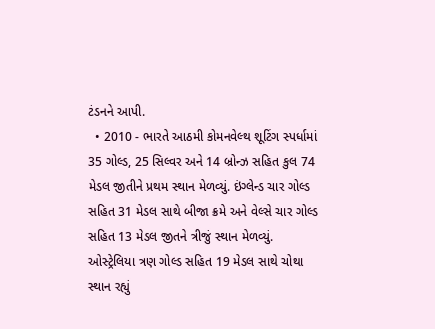ટંડનને આપી.
  • 2010 - ભારતે આઠમી કોમનવેલ્થ શૂટિંગ સ્પર્ધામાં 35 ગોલ્ડ, 25 સિલ્વર અને 14 બ્રોન્ઝ સહિત કુલ 74 મેડલ જીતીને પ્રથમ સ્થાન મેળવ્યું. ઇંગ્લેન્ડ ચાર ગોલ્ડ સહિત 31 મેડલ સાથે બીજા ક્રમે અને વેલ્સે ચાર ગોલ્ડ સહિત 13 મેડલ જીતને ત્રીજું સ્થાન મેળવ્યું. ઓસ્ટ્રેલિયા ત્રણ ગોલ્ડ સહિત 19 મેડલ સાથે ચોથા સ્થાન રહ્યું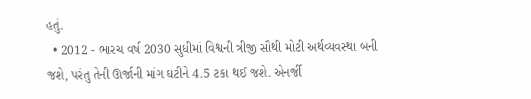હતું.
  • 2012 - ભારચ વર્ષ 2030 સુધીમાં વિશ્વની ત્રીજી સૌથી મોટી અર્થવ્યવસ્થા બની જશે, પરંતુ તેની ઊર્જાની માંગ ઘટીને 4.5 ટકા થઈ જશે. એનર્જી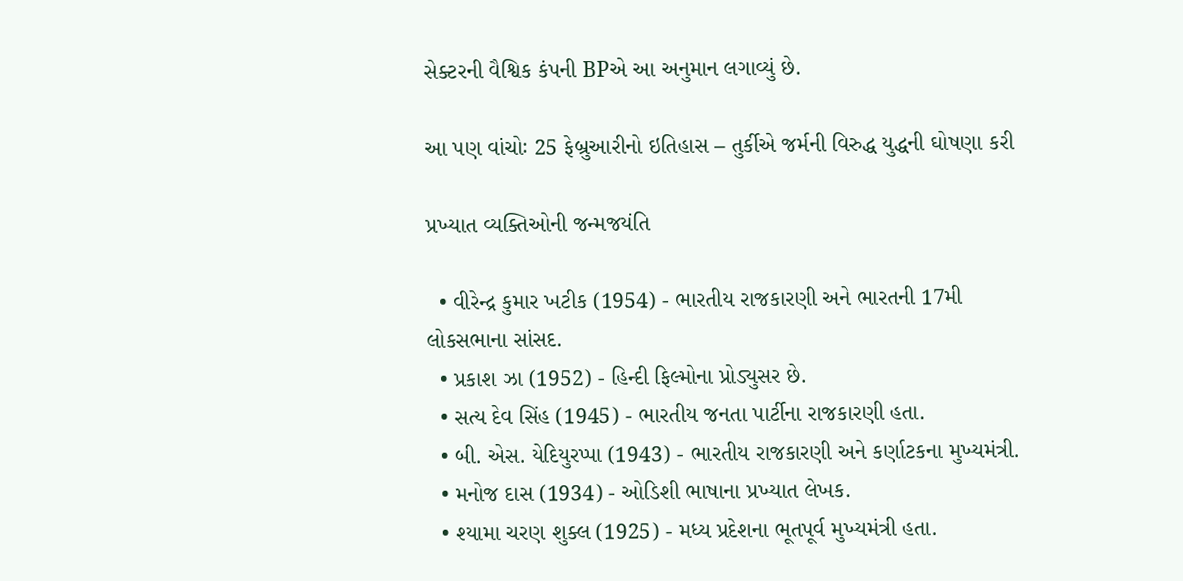સેક્ટરની વૈશ્વિક કંપની BPએ આ અનુમાન લગાવ્યું છે.

આ પણ વાંચોઃ 25 ફેબ્રુઆરીનો ઇતિહાસ – તુર્કીએ જર્મની વિરુદ્ધ યુદ્ધની ઘોષણા કરી

પ્રખ્યાત વ્યક્તિઓની જન્મજયંતિ

  • વીરેન્દ્ર કુમાર ખટીક (1954) - ભારતીય રાજકારણી અને ભારતની 17મી લોકસભાના સાંસદ.
  • પ્રકાશ ઝા (1952) - હિન્દી ફિલ્મોના પ્રોડ્યુસર છે.
  • સત્ય દેવ સિંહ (1945) - ભારતીય જનતા પાર્ટીના રાજકારણી હતા.
  • બી. એસ. યેદિયુરપ્પા (1943) - ભારતીય રાજકારણી અને કર્ણાટકના મુખ્યમંત્રી.
  • મનોજ દાસ (1934) - ઓડિશી ભાષાના પ્રખ્યાત લેખક.
  • શ્યામા ચરણ શુક્લ (1925) - મધ્ય પ્રદેશના ભૂતપૂર્વ મુખ્યમંત્રી હતા.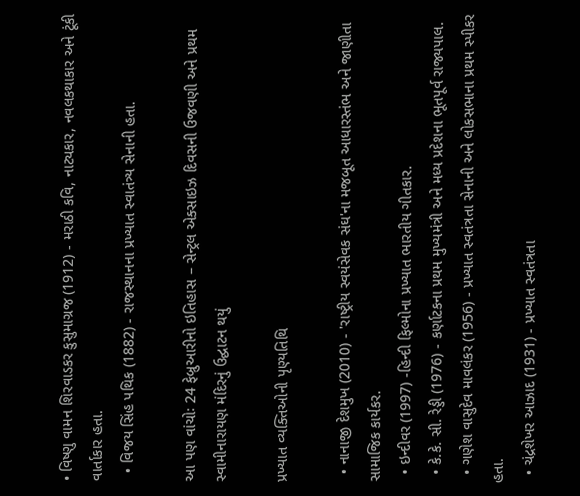• વિષ્ણુ વામન શિરવાડકર કુસુમાગ્રજ (1912) - મરાઠી કવિ, નાટ્યકાર, નવલકથાકાર અને ટૂંકી વાર્તાકાર હતા.
  • વિજય સિંહ પથિક (1882) - રાજસ્થાનના પ્રખ્યાત સ્વાતંત્ર્ય સેનાની હતા.

આ પણ વાંચોઃ 24 ફેબ્રુઆરીનો ઇતિહાસ – સેન્ટ્રલ એક્સાઇઝ દિવસની ઉજવણી અને પ્રથમ સ્વામીનારાયણ મંદિરનું ઉદ્ઘાટન થયું

પ્રખ્યાત વ્યક્તિઓની પૃણ્યતિથિ

  • નાનાજી દેશમુખ (2010) - 'રાષ્ટ્રીય સ્વયંસેવક સંઘ'ના મજબૂત આધારસ્તંભ અને જાણીતા સામાજિક કાર્યકર.
  • ઇન્દીવર (1997) -હિન્દી ફિલ્મોના પ્રખ્યાત ભારતીય ગીતકાર.
  • કે.કે. સી. રેડ્ડી (1976) - કર્ણાટકના પ્રથમ મુખ્યમંત્રી અને મધ્ય પ્રદેશના ભૂતપૂર્વ રાજ્યપાલ.
  • ગણેશ વાસુદેવ માવલંકર (1956) - પ્રખ્યાત સ્વતંત્રતા સેનાની અને લોકસભાના પ્રથમ સ્પીકર હતા.
  • ચંદ્રશેખર આઝાદ (1931) - પ્રખ્યાત સ્વતંત્રતા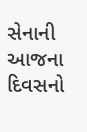સેનાની
આજના દિવસનો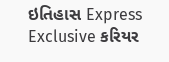ઇતિહાસ Express Exclusive કરિયર